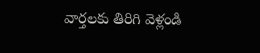వార్తలకు తిరిగి వెళ్లండి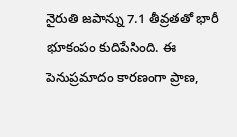నైరుతి జపాన్ను 7.1 తీవ్రతతో భారీ భూకంపం కుదిపేసింది. ఈ పెనుప్రమాదం కారణంగా ప్రాణ,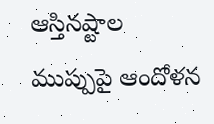ఆస్తినష్టాల ముప్పుపై ఆందోళన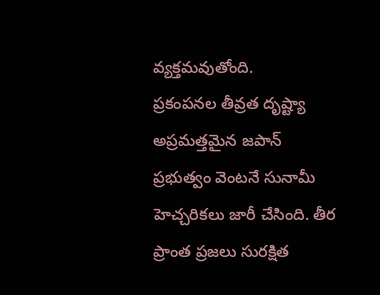వ్యక్తమవుతోంది.
ప్రకంపనల తీవ్రత దృష్ట్యా అప్రమత్తమైన జపాన్ ప్రభుత్వం వెంటనే సునామీ హెచ్చరికలు జారీ చేసింది. తీర ప్రాంత ప్రజలు సురక్షిత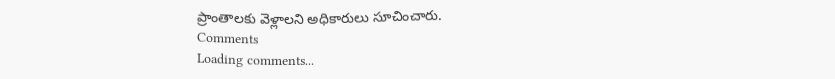ప్రాంతాలకు వెళ్లాలని అధికారులు సూచించారు.
Comments
Loading comments...